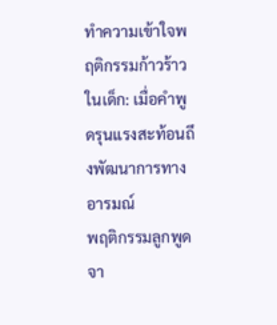ทำความเข้าใจพฤติกรรมก้าวร้าวในเด็ก: เมื่อคำพูดรุนแรงสะท้อนถึงพัฒนาการทางอารมณ์
พฤติกรรมลูกพูดจา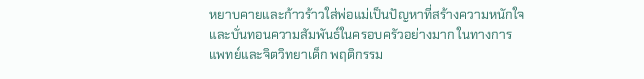หยาบคายและก้าวร้าวใส่พ่อแม่เป็นปัญหาที่สร้างความหนักใจและบั่นทอนความสัมพันธ์ในครอบครัวอย่างมาก ในทางการแพทย์และจิตวิทยาเด็ก พฤติกรรม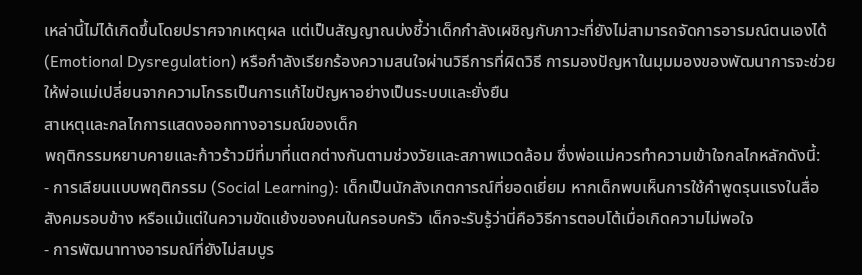เหล่านี้ไม่ได้เกิดขึ้นโดยปราศจากเหตุผล แต่เป็นสัญญาณบ่งชี้ว่าเด็กกำลังเผชิญกับภาวะที่ยังไม่สามารถจัดการอารมณ์ตนเองได้ (Emotional Dysregulation) หรือกำลังเรียกร้องความสนใจผ่านวิธีการที่ผิดวิธี การมองปัญหาในมุมมองของพัฒนาการจะช่วยให้พ่อแม่เปลี่ยนจากความโกรธเป็นการแก้ไขปัญหาอย่างเป็นระบบและยั่งยืน
สาเหตุและกลไกการแสดงออกทางอารมณ์ของเด็ก
พฤติกรรมหยาบคายและก้าวร้าวมีที่มาที่แตกต่างกันตามช่วงวัยและสภาพแวดล้อม ซึ่งพ่อแม่ควรทำความเข้าใจกลไกหลักดังนี้:
- การเลียนแบบพฤติกรรม (Social Learning): เด็กเป็นนักสังเกตการณ์ที่ยอดเยี่ยม หากเด็กพบเห็นการใช้คำพูดรุนแรงในสื่อ สังคมรอบข้าง หรือแม้แต่ในความขัดแย้งของคนในครอบครัว เด็กจะรับรู้ว่านี่คือวิธีการตอบโต้เมื่อเกิดความไม่พอใจ
- การพัฒนาทางอารมณ์ที่ยังไม่สมบูร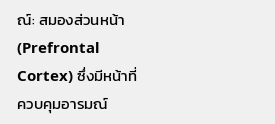ณ์: สมองส่วนหน้า (Prefrontal Cortex) ซึ่งมีหน้าที่ควบคุมอารมณ์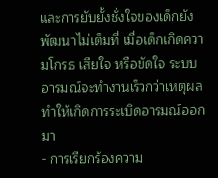และการยับยั้งชั่งใจของเด็กยังพัฒนาไม่เต็มที่ เมื่อเด็กเกิดความโกรธ เสียใจ หรือขัดใจ ระบบอารมณ์จะทำงานเร็วกว่าเหตุผล ทำให้เกิดการระเบิดอารมณ์ออกมา
- การเรียกร้องความ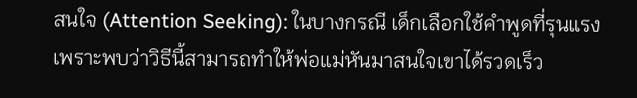สนใจ (Attention Seeking): ในบางกรณี เด็กเลือกใช้คำพูดที่รุนแรงเพราะพบว่าวิธีนี้สามารถทำให้พ่อแม่หันมาสนใจเขาได้รวดเร็ว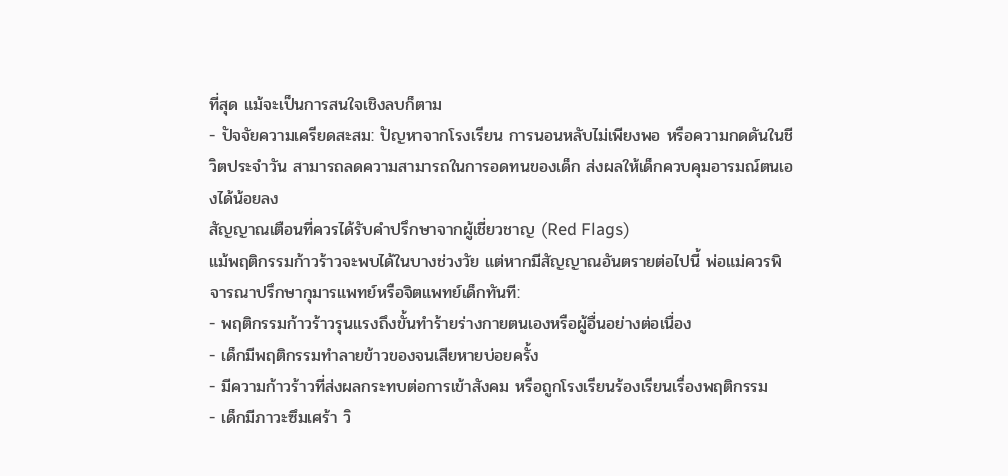ที่สุด แม้จะเป็นการสนใจเชิงลบก็ตาม
- ปัจจัยความเครียดสะสม: ปัญหาจากโรงเรียน การนอนหลับไม่เพียงพอ หรือความกดดันในชีวิตประจำวัน สามารถลดความสามารถในการอดทนของเด็ก ส่งผลให้เด็กควบคุมอารมณ์ตนเองได้น้อยลง
สัญญาณเตือนที่ควรได้รับคำปรึกษาจากผู้เชี่ยวชาญ (Red Flags)
แม้พฤติกรรมก้าวร้าวจะพบได้ในบางช่วงวัย แต่หากมีสัญญาณอันตรายต่อไปนี้ พ่อแม่ควรพิจารณาปรึกษากุมารแพทย์หรือจิตแพทย์เด็กทันที:
- พฤติกรรมก้าวร้าวรุนแรงถึงขั้นทำร้ายร่างกายตนเองหรือผู้อื่นอย่างต่อเนื่อง
- เด็กมีพฤติกรรมทำลายข้าวของจนเสียหายบ่อยครั้ง
- มีความก้าวร้าวที่ส่งผลกระทบต่อการเข้าสังคม หรือถูกโรงเรียนร้องเรียนเรื่องพฤติกรรม
- เด็กมีภาวะซึมเศร้า วิ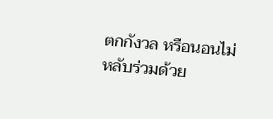ตกกังวล หรือนอนไม่หลับร่วมด้วย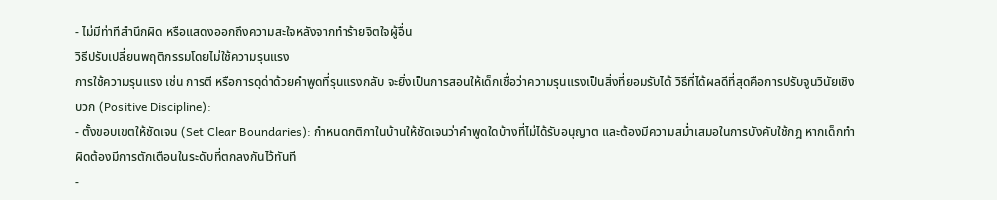- ไม่มีท่าทีสำนึกผิด หรือแสดงออกถึงความสะใจหลังจากทำร้ายจิตใจผู้อื่น
วิธีปรับเปลี่ยนพฤติกรรมโดยไม่ใช้ความรุนแรง
การใช้ความรุนแรง เช่น การตี หรือการดุด่าด้วยคำพูดที่รุนแรงกลับ จะยิ่งเป็นการสอนให้เด็กเชื่อว่าความรุนแรงเป็นสิ่งที่ยอมรับได้ วิธีที่ได้ผลดีที่สุดคือการปรับจูนวินัยเชิงบวก (Positive Discipline):
- ตั้งขอบเขตให้ชัดเจน (Set Clear Boundaries): กำหนดกติกาในบ้านให้ชัดเจนว่าคำพูดใดบ้างที่ไม่ได้รับอนุญาต และต้องมีความสม่ำเสมอในการบังคับใช้กฎ หากเด็กทำผิดต้องมีการตักเตือนในระดับที่ตกลงกันไว้ทันที
-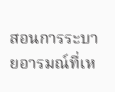สอนการระบายอารมณ์ที่เห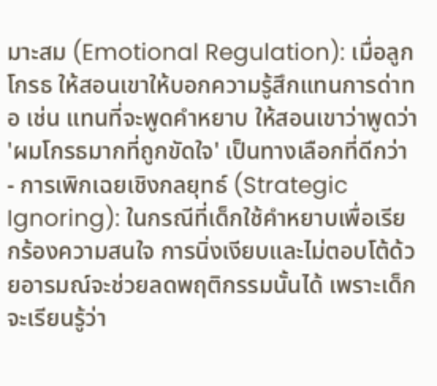มาะสม (Emotional Regulation): เมื่อลูกโกรธ ให้สอนเขาให้บอกความรู้สึกแทนการด่าทอ เช่น แทนที่จะพูดคำหยาบ ให้สอนเขาว่าพูดว่า 'ผมโกรธมากที่ถูกขัดใจ' เป็นทางเลือกที่ดีกว่า
- การเพิกเฉยเชิงกลยุทธ์ (Strategic Ignoring): ในกรณีที่เด็กใช้คำหยาบเพื่อเรียกร้องความสนใจ การนิ่งเงียบและไม่ตอบโต้ด้วยอารมณ์จะช่วยลดพฤติกรรมนั้นได้ เพราะเด็กจะเรียนรู้ว่า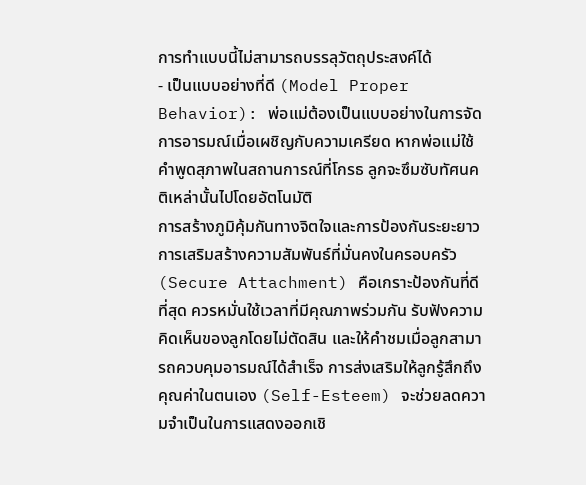การทำแบบนี้ไม่สามารถบรรลุวัตถุประสงค์ได้
- เป็นแบบอย่างที่ดี (Model Proper Behavior): พ่อแม่ต้องเป็นแบบอย่างในการจัดการอารมณ์เมื่อเผชิญกับความเครียด หากพ่อแม่ใช้คำพูดสุภาพในสถานการณ์ที่โกรธ ลูกจะซึมซับทัศนคติเหล่านั้นไปโดยอัตโนมัติ
การสร้างภูมิคุ้มกันทางจิตใจและการป้องกันระยะยาว
การเสริมสร้างความสัมพันธ์ที่มั่นคงในครอบครัว (Secure Attachment) คือเกราะป้องกันที่ดีที่สุด ควรหมั่นใช้เวลาที่มีคุณภาพร่วมกัน รับฟังความคิดเห็นของลูกโดยไม่ตัดสิน และให้คำชมเมื่อลูกสามารถควบคุมอารมณ์ได้สำเร็จ การส่งเสริมให้ลูกรู้สึกถึงคุณค่าในตนเอง (Self-Esteem) จะช่วยลดความจำเป็นในการแสดงออกเชิ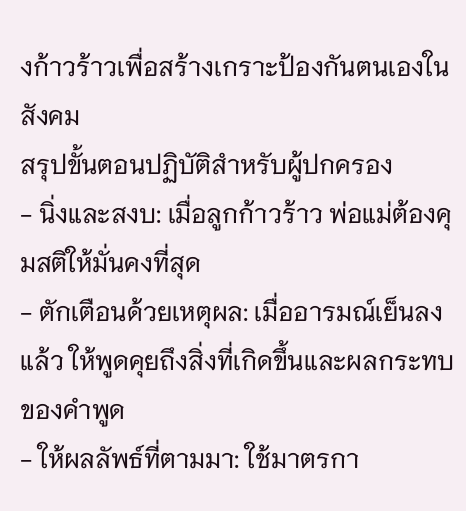งก้าวร้าวเพื่อสร้างเกราะป้องกันตนเองในสังคม
สรุปขั้นตอนปฏิบัติสำหรับผู้ปกครอง
- นิ่งและสงบ: เมื่อลูกก้าวร้าว พ่อแม่ต้องคุมสติให้มั่นคงที่สุด
- ตักเตือนด้วยเหตุผล: เมื่ออารมณ์เย็นลงแล้ว ให้พูดคุยถึงสิ่งที่เกิดขึ้นและผลกระทบของคำพูด
- ให้ผลลัพธ์ที่ตามมา: ใช้มาตรกา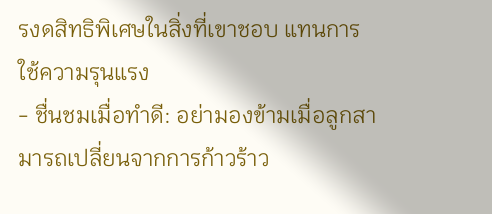รงดสิทธิพิเศษในสิ่งที่เขาชอบ แทนการใช้ความรุนแรง
- ชื่นชมเมื่อทำดี: อย่ามองข้ามเมื่อลูกสามารถเปลี่ยนจากการก้าวร้าว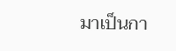มาเป็นกา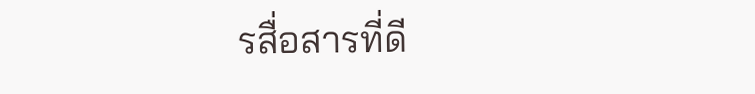รสื่อสารที่ดี